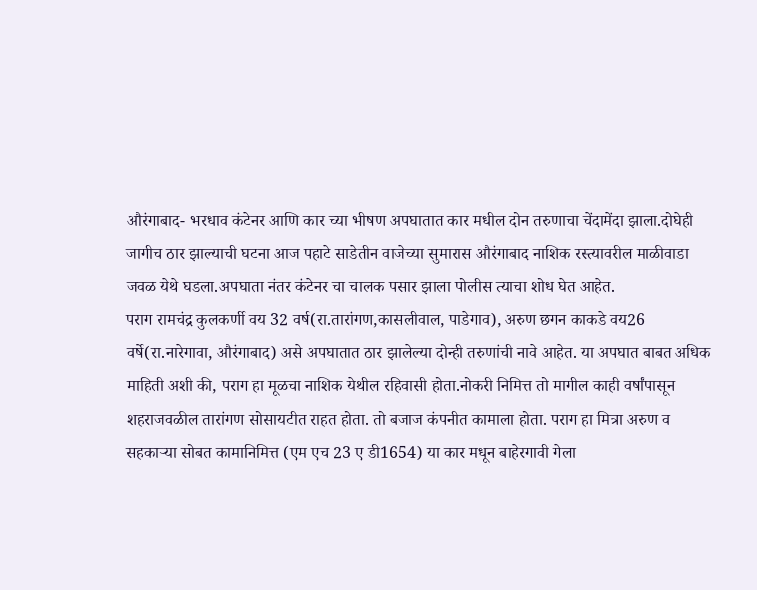औरंगाबाद- भरधाव कंटेनर आणि कार च्या भीषण अपघातात कार मधील दोन तरुणाचा चेंदामेंदा झाला.दोघेही जागीच ठार झाल्याची घटना आज पहाटे साडेतीन वाजेच्या सुमारास औरंगाबाद नाशिक रस्त्यावरील माळीवाडा जवळ येथे घडला.अपघाता नंतर कंटेनर चा चालक पसार झाला पोलीस त्याचा शोध घेत आहेत.
पराग रामचंद्र कुलकर्णी वय 32 वर्ष(रा.तारांगण,कासलीवाल, पाडेगाव), अरुण छगन काकडे वय26 वर्षे(रा.नारेगावा, औरंगाबाद) असे अपघातात ठार झालेल्या दोन्ही तरुणांची नावे आहेत. या अपघात बाबत अधिक माहिती अशी की, पराग हा मूळचा नाशिक येथील रहिवासी होता.नोकरी निमित्त तो मागील काही वर्षांपासून शहराजवळील तारांगण सोसायटीत राहत होता. तो बजाज कंपनीत कामाला होता. पराग हा मित्रा अरुण व सहकाऱ्या सोबत कामानिमित्त (एम एच 23 ए डी1654) या कार मधून बाहेरगावी गेला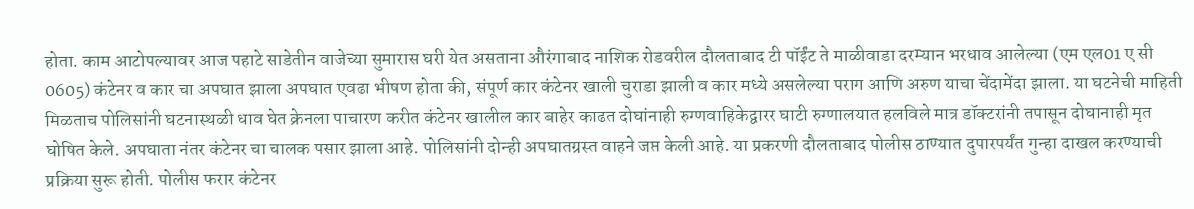होता. काम आटोपल्यावर आज पहाटे साडेतीन वाजेच्या सुमारास घरी येत असताना औरंगाबाद नाशिक रोडवरील दौलताबाद टी पॉईंट ते माळीवाडा दरम्यान भरधाव आलेल्या (एम एल01 ए सी 0605) कंटेनर व कार चा अपघात झाला अपघात एवढा भीषण होता की, संपूर्ण कार कंटेनर खाली चुराडा झाली व कार मध्ये असलेल्या पराग आणि अरुण याचा चेंदामेंदा झाला. या घटनेची माहिती मिळताच पोलिसांनी घटनास्थळी धाव घेत क्रेनला पाचारण करीत कंटेनर खालील कार बाहेर काढत दोघांनाही रुग्णवाहिकेद्वारर घाटी रुग्णालयात हलविले मात्र डॉक्टरांनी तपासून दोघानाही मृत घोषित केले. अपघाता नंतर कंटेनर चा चालक पसार झाला आहे. पोलिसांनी दोन्ही अपघातग्रस्त वाहने जप्त केली आहे. या प्रकरणी दौलताबाद पोलीस ठाण्यात दुपारपर्यंत गुन्हा दाखल करण्याची प्रक्रिया सुरू होती. पोलीस फरार कंटेनर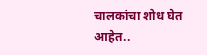चालकांचा शोध घेत आहेत..